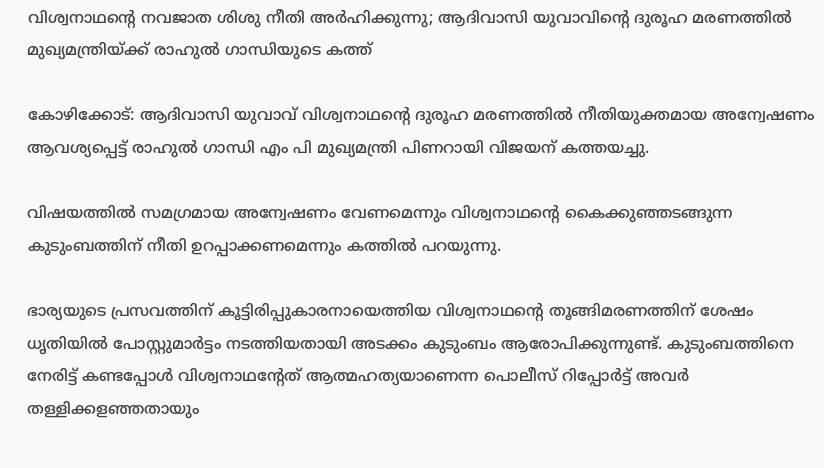വിശ്വനാഥന്റെ നവജാത ശിശു നീതി അര്‍ഹിക്കുന്നു; ആദിവാസി യുവാവിന്റെ ദുരൂഹ മരണത്തില്‍ മുഖ്യമന്ത്രിയ്ക്ക് രാഹുല്‍ ഗാന്ധിയുടെ കത്ത്

കോഴിക്കോട്: ആദിവാസി യുവാവ് വിശ്വനാഥന്റെ ദുരൂഹ മരണത്തില്‍ നീതിയുക്തമായ അന്വേഷണം ആവശ്യപ്പെട്ട് രാഹുല്‍ ഗാന്ധി എം പി മുഖ്യമന്ത്രി പിണറായി വിജയന് കത്തയച്ചു.

വിഷയത്തില്‍ സമഗ്രമായ അന്വേഷണം വേണമെന്നും വിശ്വനാഥന്റെ കൈക്കുഞ്ഞടങ്ങുന്ന കുടുംബത്തിന് നീതി ഉറപ്പാക്കണമെന്നും കത്തില്‍ പറയുന്നു.

ഭാര്യയുടെ പ്രസവത്തിന് കൂട്ടിരിപ്പുകാരനായെത്തിയ വിശ്വനാഥന്റെ തൂങ്ങിമരണത്തിന് ശേഷം ധ‌ൃതിയില്‍ പോസ്റ്റുമാര്‍ട്ടം നടത്തിയതായി അടക്കം കുടുംബം ആരോപിക്കുന്നുണ്ട്. കുടുംബത്തിനെ നേരിട്ട് കണ്ടപ്പോള്‍ വിശ്വനാഥന്റേത് ആത്മഹത്യയാണെന്ന പൊലീസ് റിപ്പോര്‍ട്ട് അവര്‍ തള്ളിക്കളഞ്ഞതായും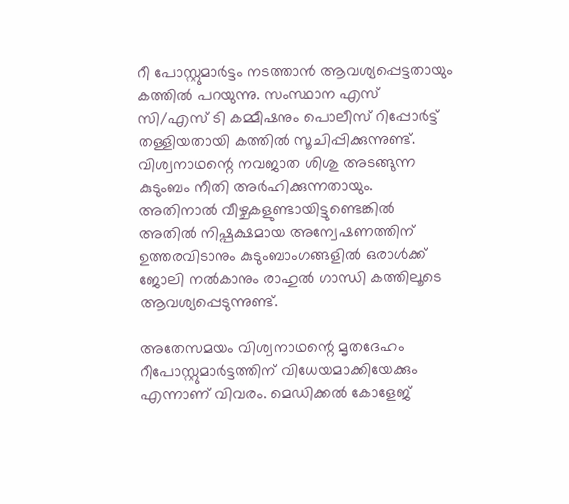റീ പോസ്റ്റുമാര്‍ട്ടം നടത്താന്‍ ആവശ്യപ്പെട്ടതായും കത്തില്‍ പറയുന്നു. സംസ്ഥാന എസ് സി/എസ് ടി കമ്മീഷനും പൊലീസ് റിപ്പോര്‍ട്ട് തള്ളിയതായി കത്തില്‍ സൂചിപ്പിക്കുന്നുണ്ട്. വിശ്വനാഥന്റെ നവജാത ശിശു അടങ്ങുന്ന കുടുംബം നീതി അര്‍ഹിക്കുന്നതായും. അതിനാല്‍ വീഴ്ചകളുണ്ടായിട്ടുണ്ടെങ്കില്‍ അതില്‍ നിഷ്പക്ഷമായ അന്വേഷണത്തിന് ഉത്തരവിടാനും കുടുംബാംഗങ്ങളില്‍ ഒരാള്‍ക്ക് ജോലി നല്‍കാനും രാഹുല്‍ ഗാന്ധി കത്തിലൂടെ ആവശ്യപ്പെടുന്നുണ്ട്.

അതേസമയം വിശ്വനാഥന്റെ മൃതദേഹം റീപോസ്റ്റുമാര്‍ട്ടത്തിന് വിധേയമാക്കിയേക്കും എന്നാണ് വിവരം. മെഡിക്കല്‍ കോളേജ്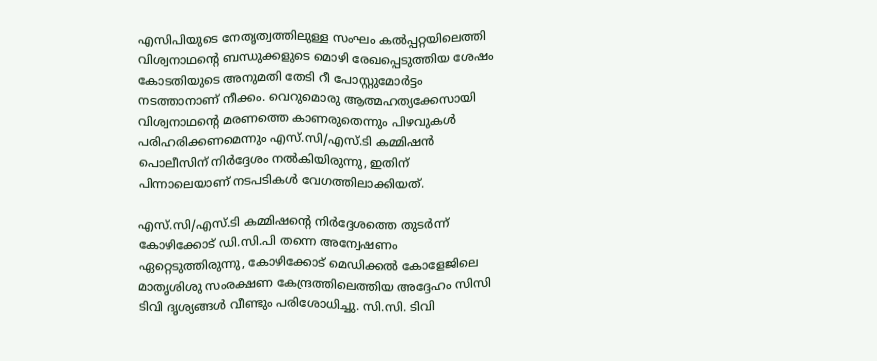എസിപിയുടെ നേതൃത്വത്തിലുള്ള സംഘം കല്‍പ്പറ്റയിലെത്തി വിശ്വനാഥന്റെ ബന്ധുക്കളുടെ മൊഴി രേഖപ്പെടുത്തിയ ശേഷം കോടതിയുടെ അനുമതി തേടി റീ പോസ്റ്റുമോര്‍ട്ടം നടത്താനാണ് നീക്കം. വെറുമൊരു ആത്മഹത്യക്കേസായി വിശ്വനാഥന്റെ മരണത്തെ കാണരുതെന്നും പിഴവുകള്‍ പരിഹരിക്കണമെന്നും എസ്.സി/എസ്.ടി കമ്മിഷന്‍ പൊലീസിന് നിര്‍ദ്ദേശം നല്‍കിയിരുന്നു, ഇതിന് പിന്നാലെയാണ് നടപടികള്‍ വേഗത്തിലാക്കിയത്.

എസ്.സി/എസ്.ടി കമ്മിഷന്റെ നിര്‍ദ്ദേശത്തെ തുടര്‍ന്ന് കോഴിക്കോട് ഡി.സി.പി തന്നെ അന്വേഷണം ഏറ്റെടുത്തിരുന്നു, കോഴിക്കോട് മെഡിക്കല്‍ കോളേജിലെ മാതൃശിശു സംരക്ഷണ കേന്ദ്രത്തിലെത്തിയ അദ്ദേഹം സിസി ടിവി ദൃശ്യങ്ങള്‍ വീണ്ടും പരിശോധിച്ചു. സി.സി. ടിവി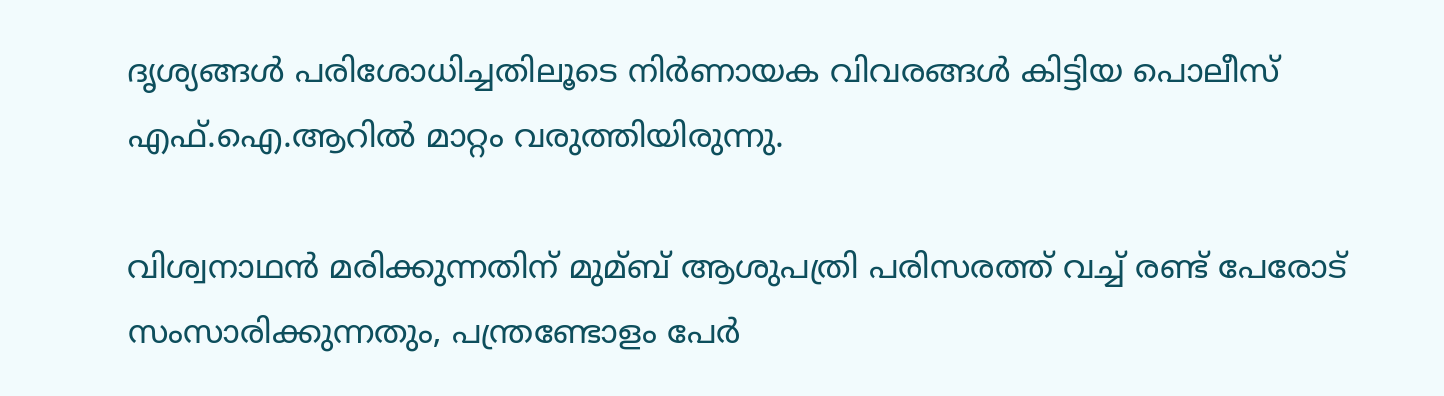ദൃശ്യങ്ങള്‍ പരിശോധിച്ചതിലൂടെ നിര്‍ണായക വിവരങ്ങള്‍ കിട്ടിയ പൊലീസ് എഫ്.ഐ.ആറില്‍ മാറ്റം വരുത്തിയിരുന്നു.

വിശ്വനാഥന്‍ മരിക്കുന്നതിന് മുമ്ബ് ആശുപത്രി പരിസരത്ത് വച്ച്‌ രണ്ട് പേരോട് സംസാരിക്കുന്നതും, പന്ത്രണ്ടോളം പേര്‍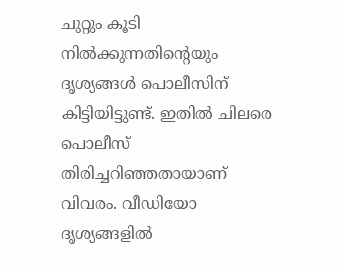ചുറ്റും കൂടി നില്‍ക്കുന്നതിന്റെയും ദൃശ്യങ്ങള്‍ പൊലീസിന് കിട്ടിയിട്ടുണ്ട്. ഇതില്‍ ചിലരെ പൊലീസ് തിരിച്ചറിഞ്ഞതായാണ് വിവരം. വീഡിയോ ദൃശ്യങ്ങളില്‍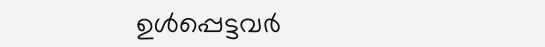ഉള്‍പ്പെട്ടവര്‍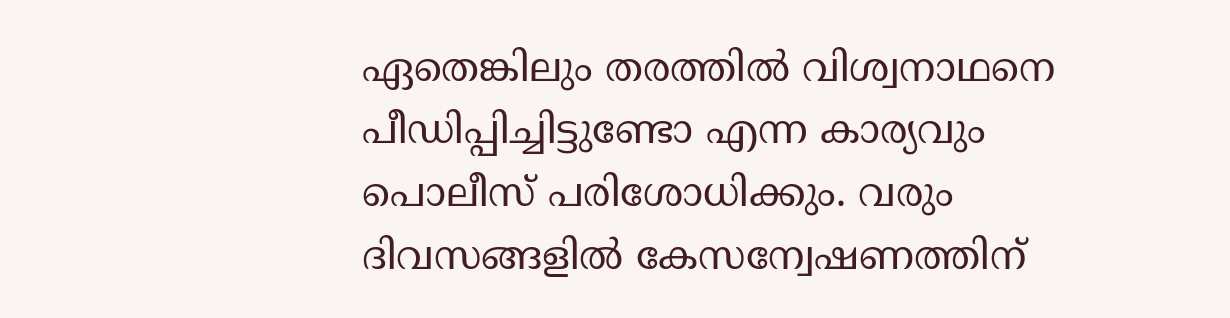ഏതെങ്കിലും തരത്തില്‍ വിശ്വനാഥനെ പീഡിപ്പിച്ചിട്ടുണ്ടോ എന്ന കാര്യവും പൊലീസ് പരിശോധിക്കും. വരും ദിവസങ്ങളില്‍ കേസന്വേഷണത്തിന്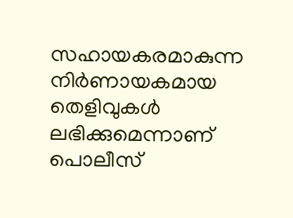സഹായകരമാകുന്ന നിര്‍ണായകമായ തെളിവുകള്‍ ലഭിക്കുമെന്നാണ് പൊലീസ്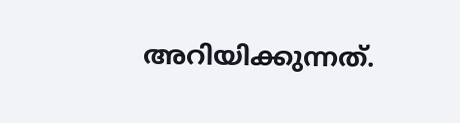അറിയിക്കുന്നത്.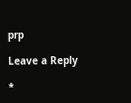prp

Leave a Reply

*